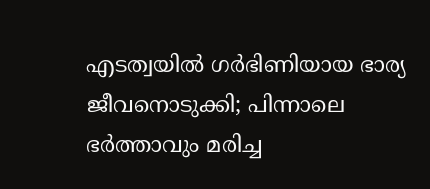എടത്വയിൽ ഗർഭിണിയായ ഭാര്യ ജീവനൊടുക്കി; പിന്നാലെ ഭർത്താവും മരിച്ച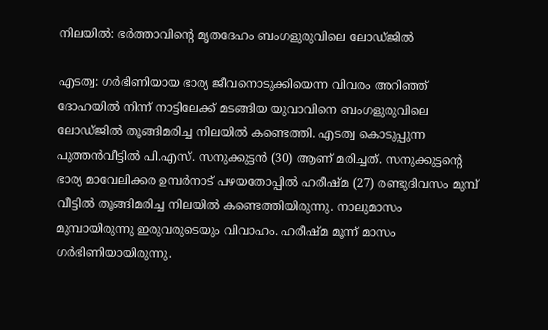നിലയിൽ: ഭർത്താവിൻ്റെ മൃതദേഹം ബംഗളുരുവിലെ ലോഡ്ജിൽ

എടത്വ: ഗർഭിണിയായ ഭാര്യ ജീവനൊടുക്കിയെന്ന വിവരം അറിഞ്ഞ് ദോഹയിൽ നിന്ന് നാട്ടിലേക്ക് മടങ്ങിയ യുവാവിനെ ബംഗളുരുവിലെ ലോഡ്ജിൽ തൂങ്ങിമരിച്ച നിലയിൽ കണ്ടെത്തി. എടത്വ കൊടുപ്പുന്ന പുത്തൻവീട്ടിൽ പി.എസ്. സനുക്കുട്ടൻ (30) ആണ് മരിച്ചത്. സനുക്കുട്ടന്റെ ഭാര്യ മാവേലിക്കര ഉമ്പർനാട് പഴയതോപ്പിൽ ഹരീഷ്‌മ (27) രണ്ടുദിവസം മുമ്പ് വീട്ടിൽ തൂങ്ങിമരിച്ച നിലയിൽ കണ്ടെത്തിയിരുന്നു. നാലുമാസം മുമ്പായിരുന്നു ഇരുവരുടെയും വിവാഹം. ഹരീഷ്‌മ മൂന്ന് മാസം ഗർഭിണിയായിരുന്നു.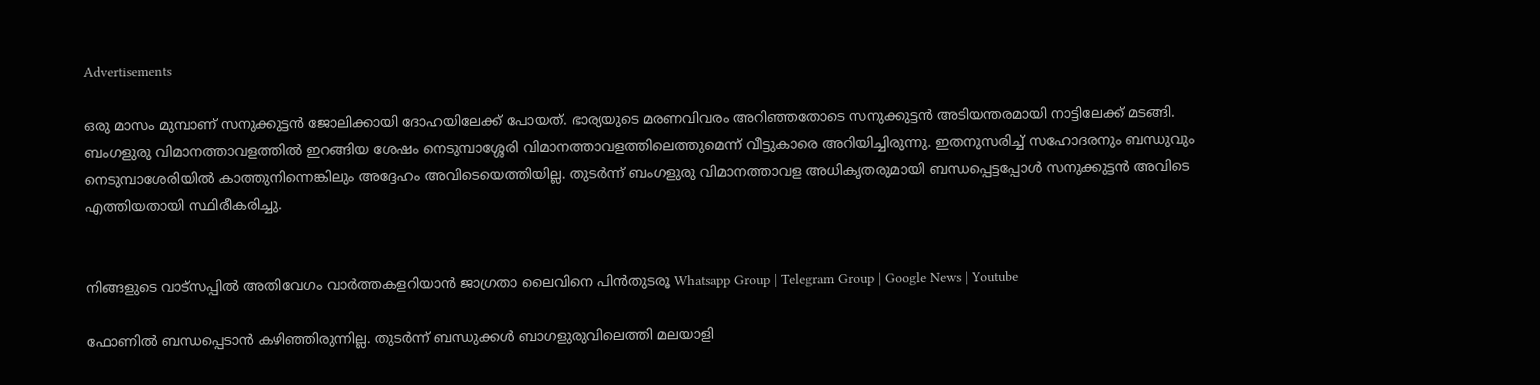Advertisements

ഒരു മാസം മുമ്പാണ് സനുക്കുട്ടൻ ജോലിക്കായി ദോഹയിലേക്ക് പോയത്. ഭാര്യയുടെ മരണവിവരം അറിഞ്ഞതോടെ സനുക്കുട്ടൻ അടിയന്തരമായി നാട്ടിലേക്ക് മടങ്ങി. ബംഗളുരു വിമാനത്താവളത്തിൽ ഇറങ്ങിയ ശേഷം നെടുമ്പാശ്ശേരി വിമാനത്താവളത്തിലെത്തുമെന്ന് വീട്ടുകാരെ അറിയിച്ചിരുന്നു. ഇതനുസരിച്ച് സഹോദരനും ബന്ധുവും നെടുമ്പാശേരിയിൽ കാത്തുനിന്നെങ്കിലും അദ്ദേഹം അവിടെയെത്തിയില്ല. തുടർന്ന് ബംഗളുരു വിമാനത്താവള അധികൃതരുമായി ബന്ധപ്പെട്ടപ്പോൾ സനുക്കുട്ടൻ അവിടെ എത്തിയതായി സ്ഥിരീകരിച്ചു.


നിങ്ങളുടെ വാട്സപ്പിൽ അതിവേഗം വാർത്തകളറിയാൻ ജാഗ്രതാ ലൈവിനെ പിൻതുടരൂ Whatsapp Group | Telegram Group | Google News | Youtube

ഫോണിൽ ബന്ധപ്പെടാൻ കഴിഞ്ഞിരുന്നില്ല. തുടർന്ന് ബന്ധുക്കൾ ബാഗളുരുവിലെത്തി മലയാളി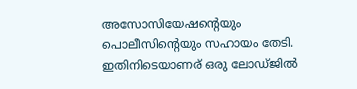അസോസിയേഷന്റെയും പൊലീസിന്റെയും സഹായം തേടി. ഇതിനിടെയാണര് ഒരു ലോഡ്ജിൽ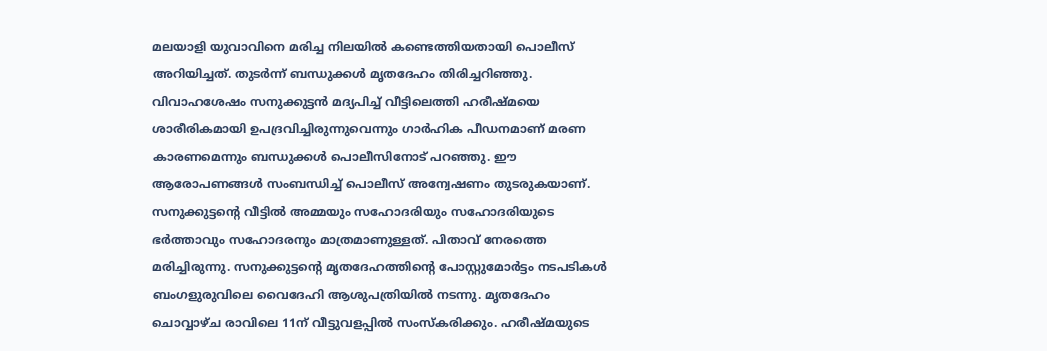മലയാളി യുവാവിനെ മരിച്ച നിലയിൽ കണ്ടെത്തിയതായി പൊലീസ് അറിയിച്ചത്. തുടർന്ന് ബന്ധുക്കൾ മൃതദേഹം തിരിച്ചറിഞ്ഞു.
വിവാഹശേഷം സനുക്കുട്ടൻ മദ്യപിച്ച് വീട്ടിലെത്തി ഹരീഷ്‌മയെ ശാരീരികമായി ഉപദ്രവിച്ചിരുന്നുവെന്നും ഗാർഹിക പീഡനമാണ്‌ മരണ കാരണമെന്നും ബന്ധുക്കൾ പൊലീസിനോട് പറഞ്ഞു. ഈ ആരോപണങ്ങൾ സംബന്ധിച്ച് പൊലീസ് അന്വേഷണം തുടരുകയാണ്. സനുക്കുട്ടന്റെ വീട്ടിൽ അമ്മയും സഹോദരിയും സഹോദരിയുടെ ഭർത്താവും സഹോദരനും മാത്രമാണുള്ളത്. പിതാവ് നേരത്തെ മരിച്ചിരുന്നു. സനുക്കുട്ടന്റെ മൃതദേഹത്തിന്റെ പോസ്റ്റുമോർട്ടം നടപടികൾ ബംഗളുരുവിലെ വൈദേഹി ആശുപത്രിയിൽ നടന്നു. മൃതദേഹം ചൊവ്വാഴ്ച രാവിലെ 11ന് വീട്ടുവളപ്പിൽ സംസ്കരിക്കും. ഹരീഷ്‌മയുടെ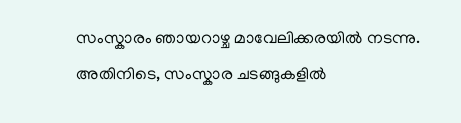സംസ്കാരം ഞായറാഴ്ച മാവേലിക്കരയിൽ നടന്നു. അതിനിടെ, സംസ്കാര ചടങ്ങുകളിൽ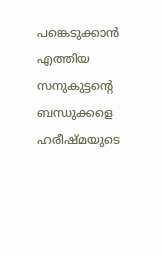പങ്കെടുക്കാൻ എത്തിയ സനുകുട്ടന്റെ ബന്ധുക്കളെ ഹരീഷ്‌മയുടെ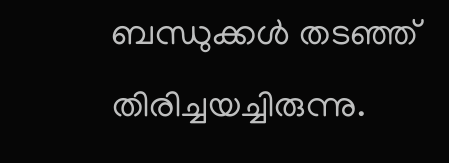ബന്ധുക്കൾ തടഞ്ഞ് തിരിച്ചയച്ചിരുന്നു.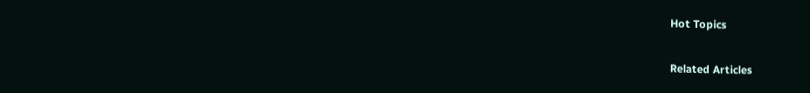Hot Topics

Related Articles